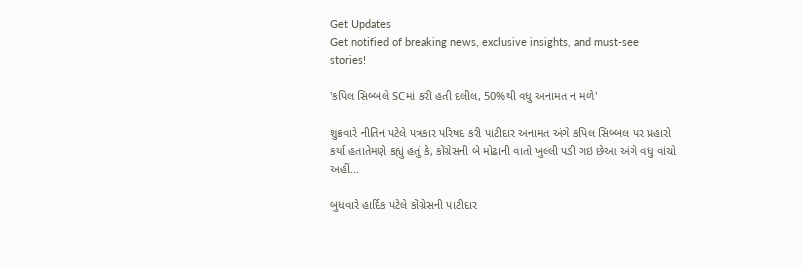Get Updates
Get notified of breaking news, exclusive insights, and must-see stories!

'કપિલ સિબ્બલે SCમાં કરી હતી દલીલ, 50%થી વધુ અનામત ન મળે'

શુક્રવારે નીતિન પટેલે પત્રકાર પરિષદ કરી પાટીદાર અનામત અંગે કપિલ સિબ્બલ પર પ્રહારો કર્યા હતાતેમણે કહ્યું હતું કે, કોંગ્રેસની બે મોઢાની વાતો ખુલ્લી પડી ગઇ છેઆ અંગે વધુ વાંચો અહીં...

બુધવારે હાર્દિક પટેલે કોંગ્રેસની પાટીદાર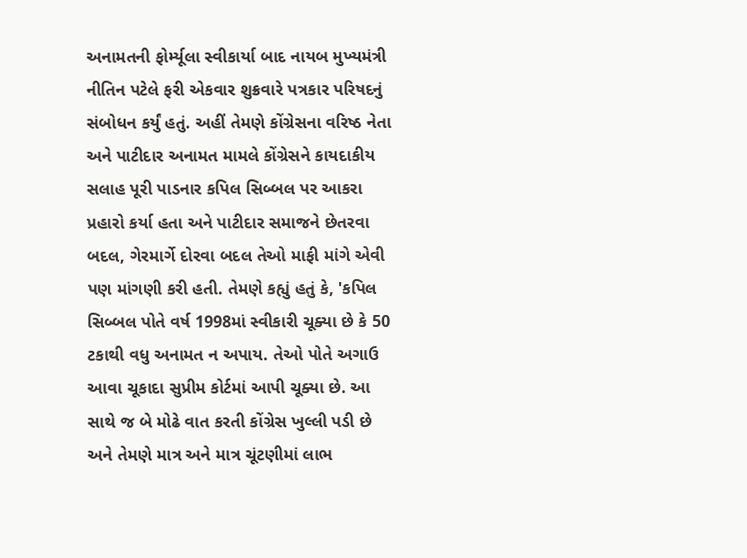અનામતની ફોર્મ્યૂલા સ્વીકાર્યા બાદ નાયબ મુખ્યમંત્રી નીતિન પટેલે ફરી એકવાર શુક્રવારે પત્રકાર પરિષદનું સંબોધન કર્યું હતું. અહીં તેમણે કોંગ્રેસના વરિષ્ઠ નેતા અને પાટીદાર અનામત મામલે કોંગ્રેસને કાયદાકીય સલાહ પૂરી પાડનાર કપિલ સિબ્બલ પર આકરા પ્રહારો કર્યા હતા અને પાટીદાર સમાજને છેતરવા બદલ, ગેરમાર્ગે દોરવા બદલ તેઓ માફી માંગે એવી પણ માંગણી કરી હતી. તેમણે કહ્યું હતું કે, 'કપિલ સિબ્બલ પોતે વર્ષ 1998માં સ્વીકારી ચૂક્યા છે કે 50 ટકાથી વધુ અનામત ન અપાય. તેઓ પોતે અગાઉ આવા ચૂકાદા સુપ્રીમ કોર્ટમાં આપી ચૂક્યા છે. આ સાથે જ બે મોઢે વાત કરતી કોંગ્રેસ ખુલ્લી પડી છે અને તેમણે માત્ર અને માત્ર ચૂંટણીમાં લાભ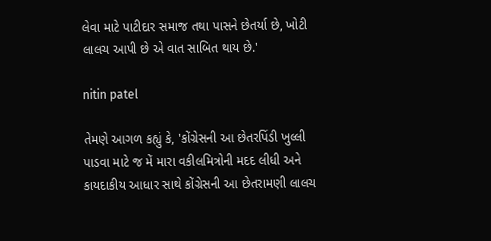લેવા માટે પાટીદાર સમાજ તથા પાસને છેતર્યા છે, ખોટી લાલચ આપી છે એ વાત સાબિત થાય છે.'

nitin patel

તેમણે આગળ કહ્યું કે, 'કોંગ્રેસની આ છેતરપિંડી ખુલ્લી પાડવા માટે જ મેં મારા વકીલમિત્રોની મદદ લીધી અને કાયદાકીય આધાર સાથે કોંગ્રેસની આ છેતરામણી લાલચ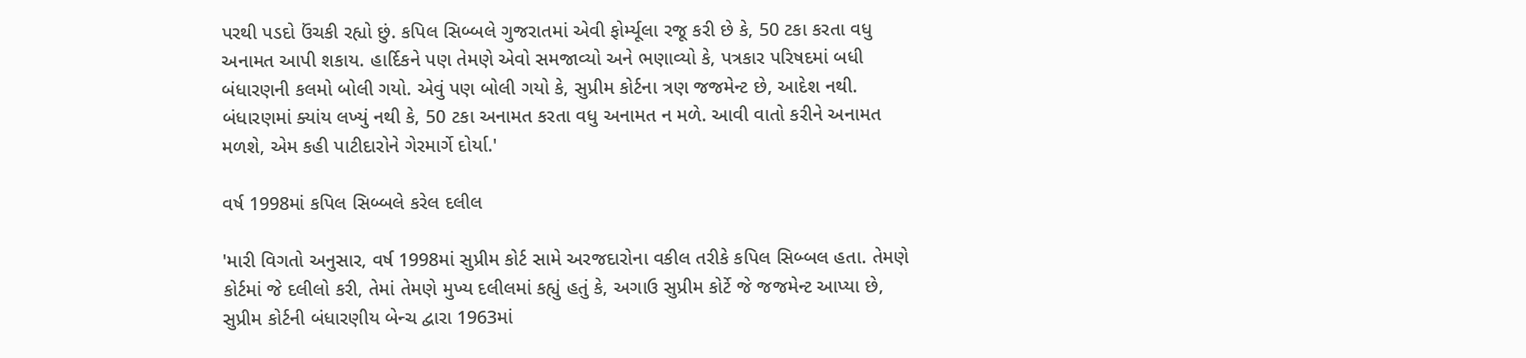પરથી પડદો ઉંચકી રહ્યો છું. કપિલ સિબ્બલે ગુજરાતમાં એવી ફોર્મ્યૂલા રજૂ કરી છે કે, 50 ટકા કરતા વધુ અનામત આપી શકાય. હાર્દિકને પણ તેમણે એવો સમજાવ્યો અને ભણાવ્યો કે, પત્રકાર પરિષદમાં બધી બંધારણની કલમો બોલી ગયો. એવું પણ બોલી ગયો કે, સુપ્રીમ કોર્ટના ત્રણ જજમેન્ટ છે, આદેશ નથી. બંધારણમાં ક્યાંય લખ્યું નથી કે, 50 ટકા અનામત કરતા વધુ અનામત ન મળે. આવી વાતો કરીને અનામત મળશે, એમ કહી પાટીદારોને ગેરમાર્ગે દોર્યા.'

વર્ષ 1998માં કપિલ સિબ્બલે કરેલ દલીલ

'મારી વિગતો અનુસાર, વર્ષ 1998માં સુપ્રીમ કોર્ટ સામે અરજદારોના વકીલ તરીકે કપિલ સિબ્બલ હતા. તેમણે કોર્ટમાં જે દલીલો કરી, તેમાં તેમણે મુખ્ય દલીલમાં કહ્યું હતું કે, અગાઉ સુપ્રીમ કોર્ટે જે જજમેન્ટ આપ્યા છે, સુપ્રીમ કોર્ટની બંધારણીય બેન્ચ દ્વારા 1963માં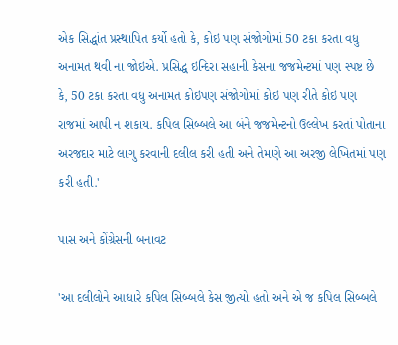એક સિદ્ધાંત પ્રસ્થાપિત કર્યો હતો કે, કોઇ પણ સંજોગોમાં 50 ટકા કરતા વધુ અનામત થવી ના જોઇએ. પ્રસિદ્ધ ઇન્દિરા સહાની કેસના જજમેન્ટમાં પણ સ્પષ્ટ છે કે, 50 ટકા કરતા વધુ અનામત કોઇપણ સંજોગોમાં કોઇ પણ રીતે કોઇ પણ રાજમાં આપી ન શકાય. કપિલ સિબ્બલે આ બંને જજમેન્ટનો ઉલ્લેખ કરતાં પોતાના અરજદાર માટે લાગુ કરવાની દલીલ કરી હતી અને તેમણે આ અરજી લેખિતમાં પણ કરી હતી.'

પાસ અને કોંગ્રેસની બનાવટ

'આ દલીલોને આધારે કપિલ સિબ્બલે કેસ જીત્યો હતો અને એ જ કપિલ સિબ્બલે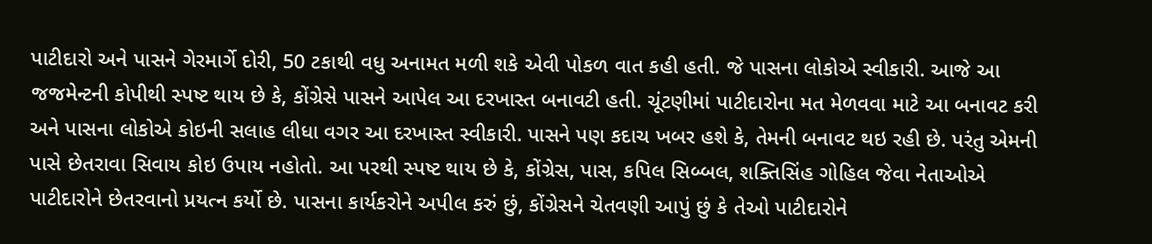પાટીદારો અને પાસને ગેરમાર્ગે દોરી, 50 ટકાથી વધુ અનામત મળી શકે એવી પોકળ વાત કહી હતી. જે પાસના લોકોએ સ્વીકારી. આજે આ જજમેન્ટની કોપીથી સ્પષ્ટ થાય છે કે, કોંગ્રેસે પાસને આપેલ આ દરખાસ્ત બનાવટી હતી. ચૂંટણીમાં પાટીદારોના મત મેળવવા માટે આ બનાવટ કરી અને પાસના લોકોએ કોઇની સલાહ લીધા વગર આ દરખાસ્ત સ્વીકારી. પાસને પણ કદાચ ખબર હશે કે, તેમની બનાવટ થઇ રહી છે. પરંતુ એમની પાસે છેતરાવા સિવાય કોઇ ઉપાય નહોતો. આ પરથી સ્પષ્ટ થાય છે કે, કોંગ્રેસ, પાસ, કપિલ સિબ્બલ, શક્તિસિંહ ગોહિલ જેવા નેતાઓએ પાટીદારોને છેતરવાનો પ્રયત્ન કર્યો છે. પાસના કાર્યકરોને અપીલ કરું છું, કોંગ્રેસને ચેતવણી આપું છું કે તેઓ પાટીદારોને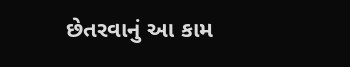છેતરવાનું આ કામ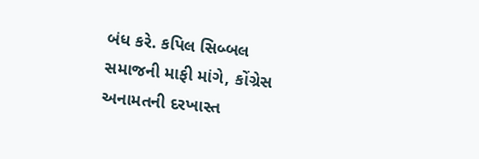બંધ કરે. કપિલ સિબ્બલ સમાજની માફી માંગે, કોંગ્રેસ અનામતની દરખાસ્ત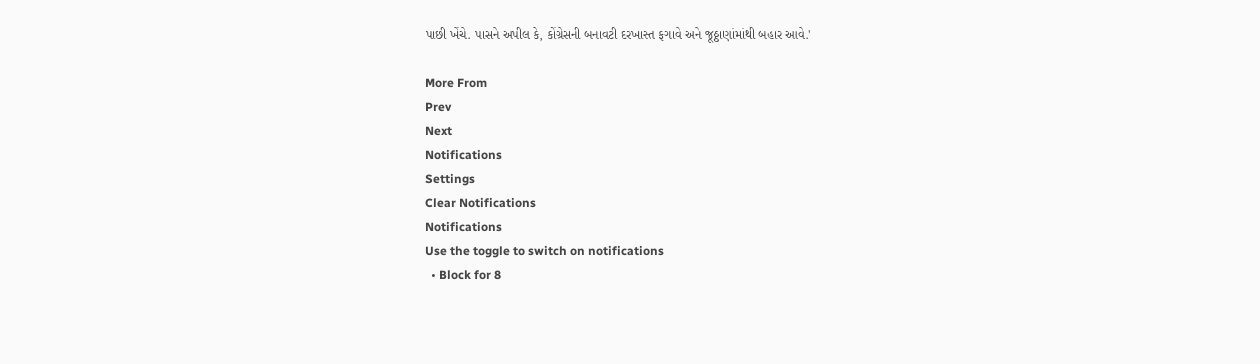પાછી ખેંચે. પાસને અપીલ કે, કોંગ્રેસની બનાવટી દરખાસ્ત ફગાવે અને જૂઠ્ઠાણાંમાંથી બહાર આવે.'

More From
Prev
Next
Notifications
Settings
Clear Notifications
Notifications
Use the toggle to switch on notifications
  • Block for 8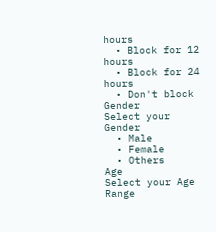hours
  • Block for 12 hours
  • Block for 24 hours
  • Don't block
Gender
Select your Gender
  • Male
  • Female
  • Others
Age
Select your Age Range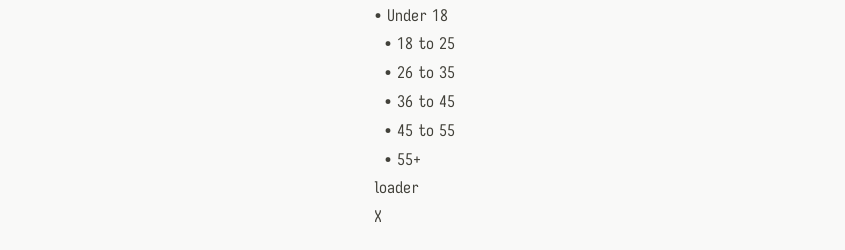• Under 18
  • 18 to 25
  • 26 to 35
  • 36 to 45
  • 45 to 55
  • 55+
loader
X